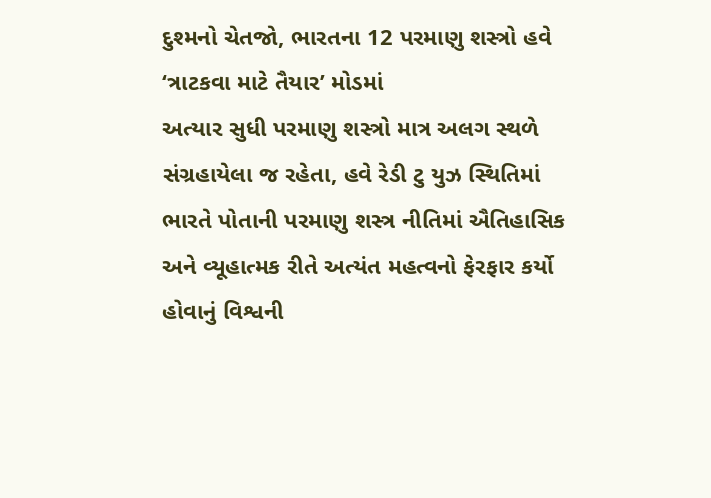દુશ્મનો ચેતજો, ભારતના 12 પરમાણુ શસ્ત્રો હવે ‘ત્રાટકવા માટે તૈયાર’ મોડમાં
અત્યાર સુધી પરમાણુ શસ્ત્રો માત્ર અલગ સ્થળે સંગ્રહાયેલા જ રહેતા, હવે રેડી ટુ યુઝ સ્થિતિમાં
ભારતે પોતાની પરમાણુ શસ્ત્ર નીતિમાં ઐતિહાસિક અને વ્યૂહાત્મક રીતે અત્યંત મહત્વનો ફેરફાર કર્યો હોવાનું વિશ્વની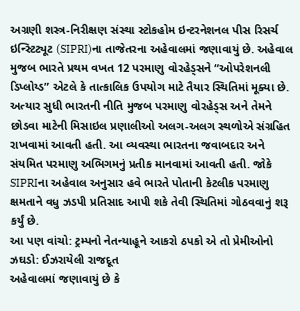અગ્રણી શસ્ત્ર-નિરીક્ષણ સંસ્થા સ્ટોકહોમ ઇન્ટરનેશનલ પીસ રિસર્ચ ઇન્સ્ટિટ્યૂટ (SIPRI)ના તાજેતરના અહેવાલમાં જણાવાયું છે. અહેવાલ મુજબ ભારતે પ્રથમ વખત 12 પરમાણુ વોરહેડ્સને “ઓપરેશનલી ડિપ્લોય્ડ” એટલે કે તાત્કાલિક ઉપયોગ માટે તૈયાર સ્થિતિમાં મૂક્યા છે.
અત્યાર સુધી ભારતની નીતિ મુજબ પરમાણુ વોરહેડ્સ અને તેમને છોડવા માટેની મિસાઇલ પ્રણાલીઓ અલગ-અલગ સ્થળોએ સંગ્રહિત રાખવામાં આવતી હતી. આ વ્યવસ્થા ભારતના જવાબદાર અને સંયમિત પરમાણુ અભિગમનું પ્રતીક માનવામાં આવતી હતી. જોકે SIPRIના અહેવાલ અનુસાર હવે ભારતે પોતાની કેટલીક પરમાણુ ક્ષમતાને વધુ ઝડપી પ્રતિસાદ આપી શકે તેવી સ્થિતિમાં ગોઠવવાનું શરૂ કર્યું છે.
આ પણ વાંચો: ટ્રમ્પનો નેતન્યાહૂને આકરો ઠપકો એ તો પ્રેમીઓનો ઝઘડો: ઈઝરાયેલી રાજદૂત
અહેવાલમાં જણાવાયું છે કે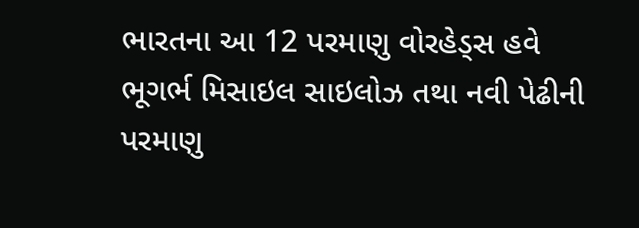ભારતના આ 12 પરમાણુ વોરહેડ્સ હવે ભૂગર્ભ મિસાઇલ સાઇલોઝ તથા નવી પેઢીની પરમાણુ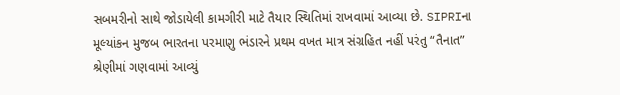સબમરીનો સાથે જોડાયેલી કામગીરી માટે તૈયાર સ્થિતિમાં રાખવામાં આવ્યા છે. SIPRIના મૂલ્યાંકન મુજબ ભારતના પરમાણુ ભંડારને પ્રથમ વખત માત્ર સંગ્રહિત નહીં પરંતુ “તૈનાત” શ્રેણીમાં ગણવામાં આવ્યું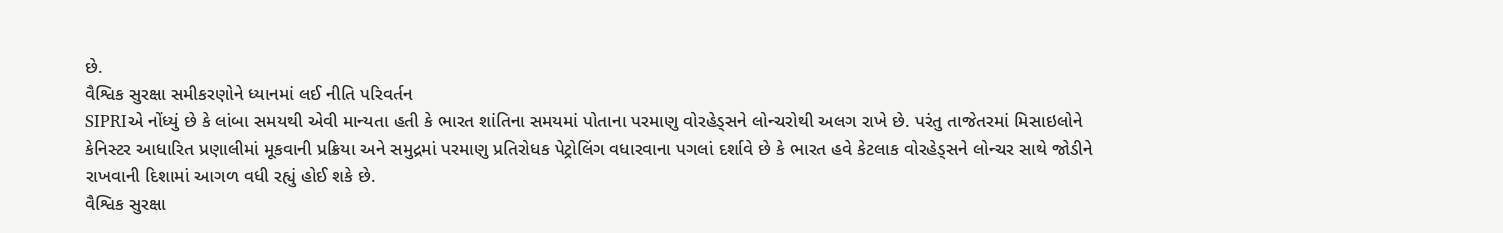છે.
વૈશ્વિક સુરક્ષા સમીકરણોને ધ્યાનમાં લઈ નીતિ પરિવર્તન
SIPRIએ નોંધ્યું છે કે લાંબા સમયથી એવી માન્યતા હતી કે ભારત શાંતિના સમયમાં પોતાના પરમાણુ વોરહેડ્સને લોન્ચરોથી અલગ રાખે છે. પરંતુ તાજેતરમાં મિસાઇલોને કેનિસ્ટર આધારિત પ્રણાલીમાં મૂકવાની પ્રક્રિયા અને સમુદ્રમાં પરમાણુ પ્રતિરોધક પેટ્રોલિંગ વધારવાના પગલાં દર્શાવે છે કે ભારત હવે કેટલાક વોરહેડ્સને લોન્ચર સાથે જોડીને રાખવાની દિશામાં આગળ વધી રહ્યું હોઈ શકે છે.
વૈશ્વિક સુરક્ષા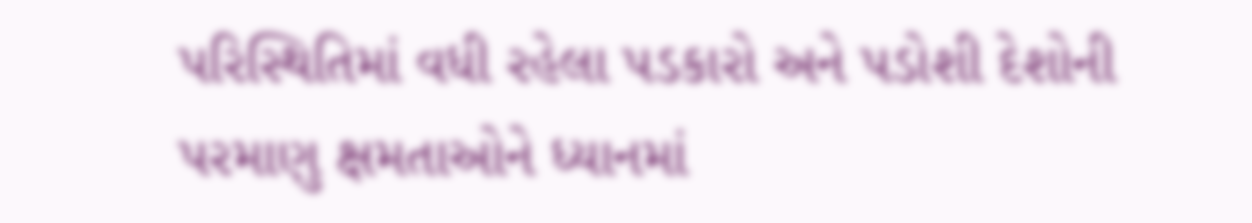પરિસ્થિતિમાં વધી રહેલા પડકારો અને પડોશી દેશોની પરમાણુ ક્ષમતાઓને ધ્યાનમાં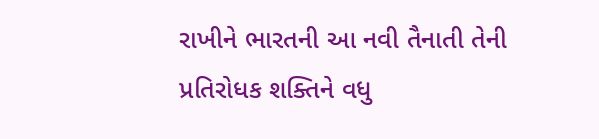રાખીને ભારતની આ નવી તૈનાતી તેની પ્રતિરોધક શક્તિને વધુ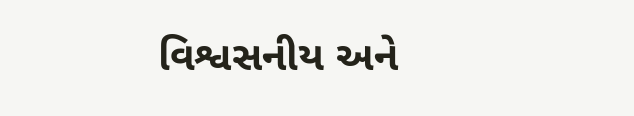વિશ્વસનીય અને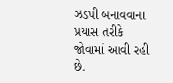ઝડપી બનાવવાના પ્રયાસ તરીકે જોવામાં આવી રહી છે.